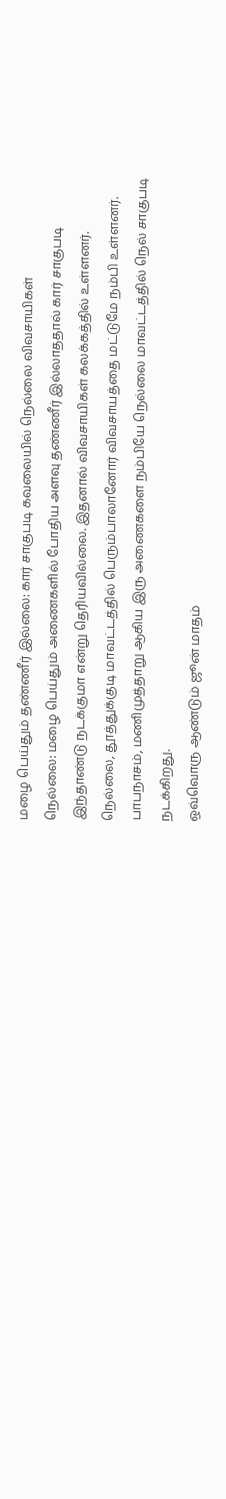மழை பெய்தும் தண்ணீர் இல்லை: கார் சாகுபடி கவலையில் நெல்லை விவசாயிகள்
நெல்லை: மழை பெய்தும் அணைகளில் போதிய அளவு தண்ணீர் இல்லாததால் கார் சாகுபடி இந்தாண்டு நடக்குமா என்று தெரியவில்லை. இதனால் விவசாயிகள் கலக்கத்தில் உள்ளனர்.
நெல்லை, தூத்துக்குடி மாவட்டத்தில் பெரும்பாலானோர் விவசாயத்தை மட்டுமே நம்பி உள்ளனர். பாபநாசம், மணிமுத்தாறு ஆகிய இரு அணைகளை நம்பியே நெல்லை மாவட்டத்தில் நெல் சாகுபடி நடக்கிறது.
ஒவ்வொரு ஆண்டும் ஜூன் மாதம்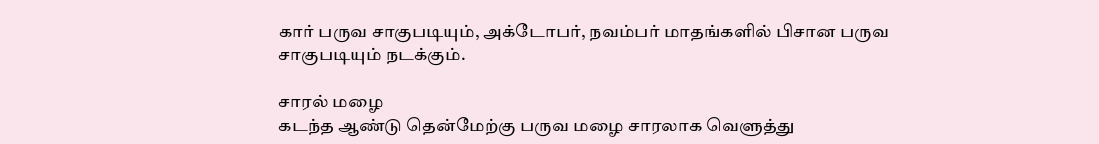கார் பருவ சாகுபடியும், அக்டோபர், நவம்பர் மாதங்களில் பிசான பருவ சாகுபடியும் நடக்கும்.

சாரல் மழை
கடந்த ஆண்டு தென்மேற்கு பருவ மழை சாரலாக வெளுத்து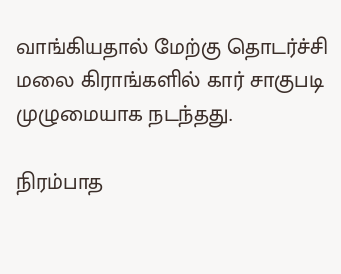வாங்கியதால் மேற்கு தொடர்ச்சி மலை கிராங்களில் கார் சாகுபடி முழுமையாக நடந்தது.

நிரம்பாத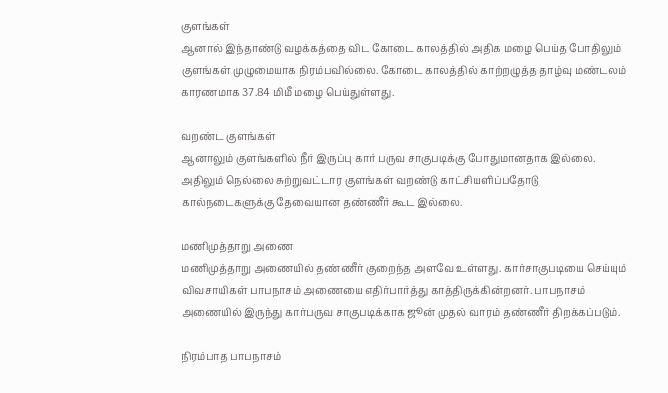குளங்கள்
ஆனால் இந்தாண்டு வழக்கத்தை விட கோடை காலத்தில் அதிக மழை பெய்த போதிலும் குளங்கள் முழுமையாக நிரம்பவில்லை. கோடை காலத்தில் காற்றழுத்த தாழ்வு மண்டலம் காரணமாக 37.84 மிமீ மழை பெய்துள்ளது.

வறண்ட குளங்கள்
ஆனாலும் குளங்களில் நீர் இருப்பு கார் பருவ சாகுபடிக்கு போதுமானதாக இல்லை. அதிலும் நெல்லை சுற்றுவட்டார குளங்கள் வறண்டு காட்சியளிப்பதோடு கால்நடைகளுக்கு தேவையான தண்ணீர் கூட இல்லை.

மணிமுத்தாறு அணை
மணிமுத்தாறு அணையில் தண்ணீர் குறைந்த அளவே உள்ளது. கார்சாகுபடியை செய்யும் விவசாயிகள் பாபநாசம் அணையை எதிர்பார்த்து காத்திருக்கின்றனர். பாபநாசம் அணையில் இருந்து கார்பருவ சாகுபடிக்காக ஜூன் முதல் வாரம் தண்ணீர் திறக்கப்படும்.

நிரம்பாத பாபநாசம்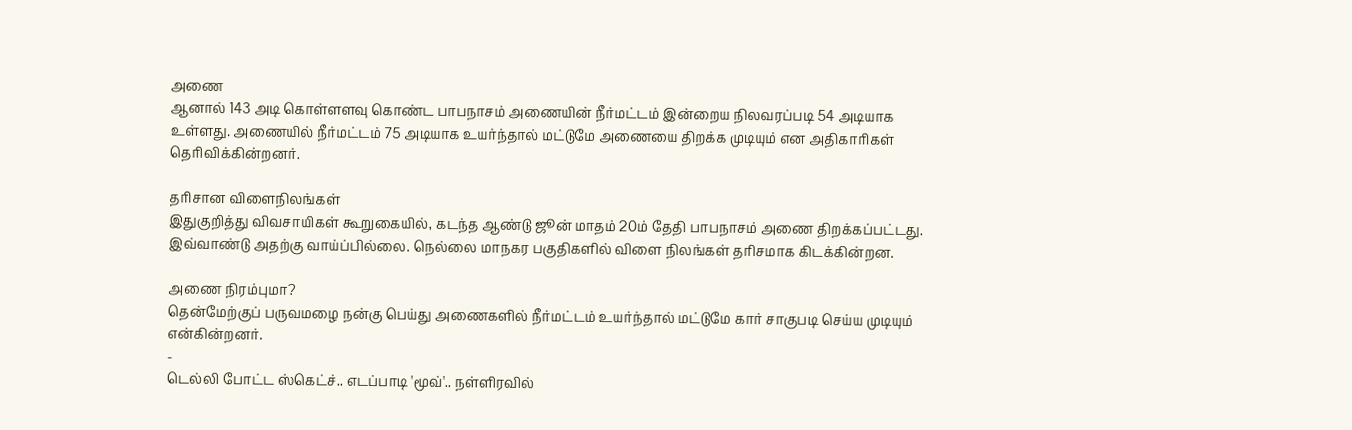அணை
ஆனால் 143 அடி கொள்ளளவு கொண்ட பாபநாசம் அணையின் நீர்மட்டம் இன்றைய நிலவரப்படி 54 அடியாக உள்ளது. அணையில் நீர்மட்டம் 75 அடியாக உயர்ந்தால் மட்டுமே அணையை திறக்க முடியும் என அதிகாரிகள் தெரிவிக்கின்றனர்.

தரிசான விளைநிலங்கள்
இதுகுறித்து விவசாயிகள் கூறுகையில், கடந்த ஆண்டு ஜூன் மாதம் 20ம் தேதி பாபநாசம் அணை திறக்கப்பட்டது. இவ்வாண்டு அதற்கு வாய்ப்பில்லை. நெல்லை மாநகர பகுதிகளில் விளை நிலங்கள் தரிசமாக கிடக்கின்றன.

அணை நிரம்புமா?
தென்மேற்குப் பருவமழை நன்கு பெய்து அணைகளில் நீர்மட்டம் உயர்ந்தால் மட்டுமே கார் சாகுபடி செய்ய முடியும் என்கின்றனர்.
-
டெல்லி போட்ட ஸ்கெட்ச்.. எடப்பாடி 'மூவ்'.. நள்ளிரவில்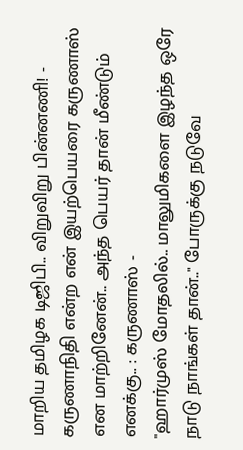மாறிய தமிழக டிஜிபி.. விறுவிறு பின்னணி! -
கருணாநிதி என்ற என் இயற்பெயரை கருணாஸ் என மாற்றினேன்.. அந்த பெயர் தான் மீண்டும் எனக்கு.. : கருணாஸ் -
"ஹார்முஸ் மோதலில்.. மாலுமிகளை இழந்த ஒரே நாடு நாங்கள் தான்.." போருக்கு நடுவே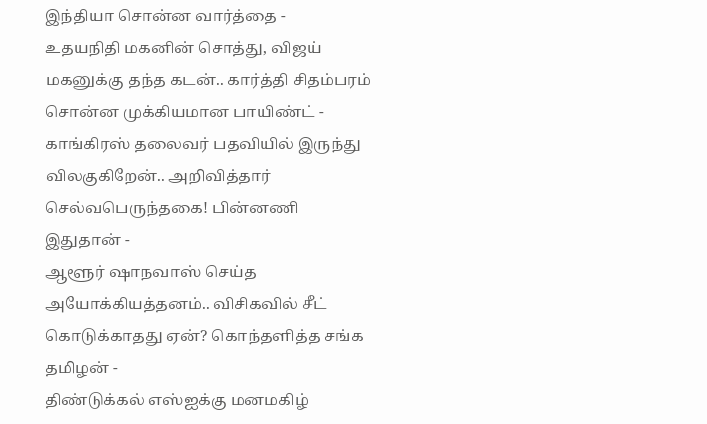இந்தியா சொன்ன வார்த்தை -
உதயநிதி மகனின் சொத்து, விஜய் மகனுக்கு தந்த கடன்.. கார்த்தி சிதம்பரம் சொன்ன முக்கியமான பாயிண்ட் -
காங்கிரஸ் தலைவர் பதவியில் இருந்து விலகுகிறேன்.. அறிவித்தார் செல்வபெருந்தகை! பின்னணி இதுதான் -
ஆளூர் ஷாநவாஸ் செய்த அயோக்கியத்தனம்.. விசிகவில் சீட் கொடுக்காதது ஏன்? கொந்தளித்த சங்க தமிழன் -
திண்டுக்கல் எஸ்ஐக்கு மனமகிழ்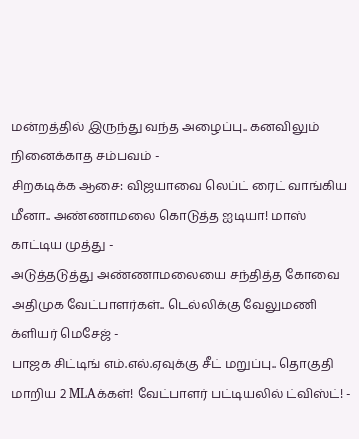மன்றத்தில் இருந்து வந்த அழைப்பு.. கனவிலும் நினைக்காத சம்பவம் -
சிறகடிக்க ஆசை: விஜயாவை லெப்ட் ரைட் வாங்கிய மீனா.. அண்ணாமலை கொடுத்த ஐடியா! மாஸ் காட்டிய முத்து -
அடுத்தடுத்து அண்ணாமலையை சந்தித்த கோவை அதிமுக வேட்பாளர்கள்.. டெல்லிக்கு வேலுமணி க்ளியர் மெசேஜ் -
பாஜக சிட்டிங் எம்.எல்.ஏவுக்கு சீட் மறுப்பு.. தொகுதி மாறிய 2 MLAக்கள்! வேட்பாளர் பட்டியலில் ட்விஸ்ட்! -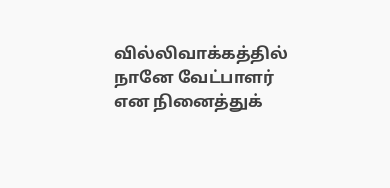வில்லிவாக்கத்தில் நானே வேட்பாளர் என நினைத்துக்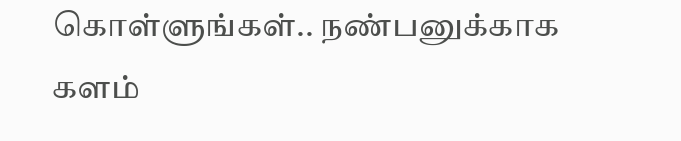கொள்ளுங்கள்.. நண்பனுக்காக களம்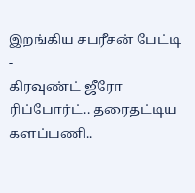இறங்கிய சபரீசன் பேட்டி -
கிரவுண்ட் ஜீரோ ரிப்போர்ட்.. தரைதட்டிய களப்பணி..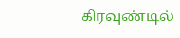கிரவுண்டில்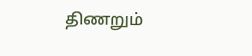திணறும்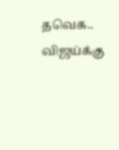தவெக.. விஜய்க்கு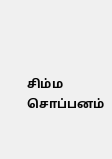சிம்ம சொப்பனம்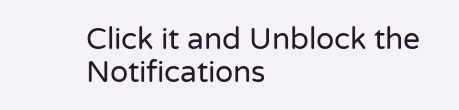Click it and Unblock the Notifications